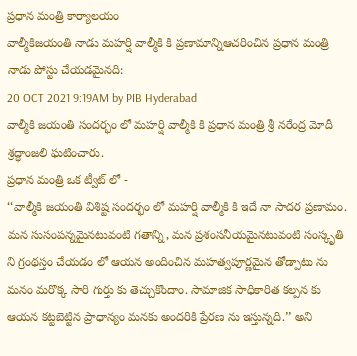ప్రధాన మంత్రి కార్యాలయం
వాల్మీకిజయంతి నాడు మహర్షి వాల్మీకి కి ప్రణామాన్నిఆచరించిన ప్రధాన మంత్రి
నాడు పోస్టు చేయడమైనది:
20 OCT 2021 9:19AM by PIB Hyderabad
వాల్మీకి జయంతి సందర్భం లో మహర్షి వాల్మీకి కి ప్రధాన మంత్రి శ్రీ నరేంద్ర మోదీ శ్రద్ధాంజలి ఘటించారు.
ప్రధాన మంత్రి ఒక ట్వీట్ లో -
‘‘వాల్మీకి జయంతి విశిష్ట సందర్భం లో మహర్షి వాల్మీకి కి ఇదే నా సాదర ప్రణామం. మన సుసంపన్నమైనటువంటి గతాన్ని, మన ప్రశంసనీయమైనటువంటి సంస్కృతి ని గ్రంథస్తం చేయడం లో ఆయన అందించిన మహత్వపూర్ణమైన తోడ్పాటు ను మనం మరొక్క సారి గుర్తు కు తెచ్చుకొందాం. సామాజిక సాధికారిత కల్పన కు ఆయన కట్టబెట్టిన ప్రాధాన్యం మనకు అందరికి ప్రేరణ ను ఇస్తున్నది.’’ అని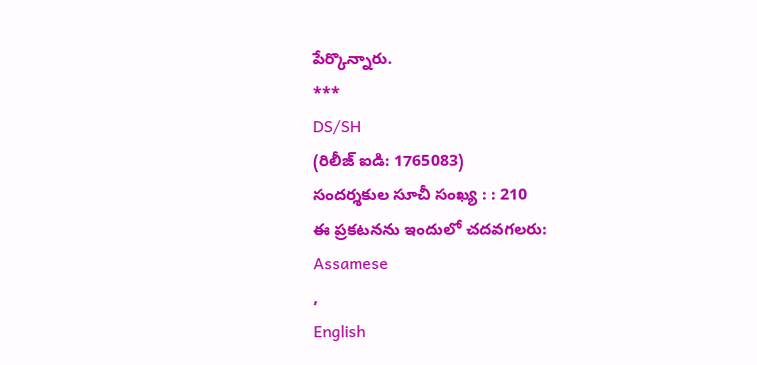పేర్కొన్నారు.
***
DS/SH
(రిలీజ్ ఐడి: 1765083)
సందర్శకుల సూచీ సంఖ్య : : 210
ఈ ప్రకటనను ఇందులో చదవగలరు:
Assamese
,
English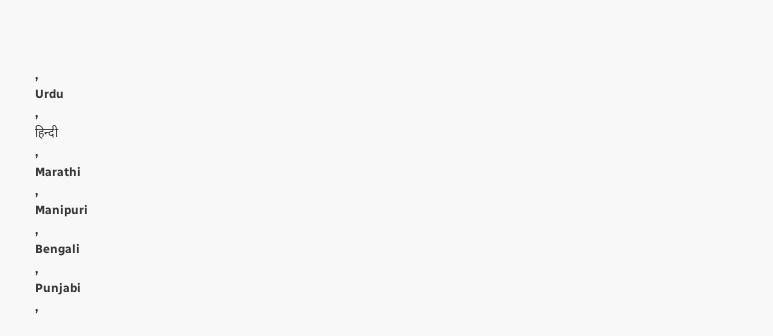,
Urdu
,
हिन्दी
,
Marathi
,
Manipuri
,
Bengali
,
Punjabi
,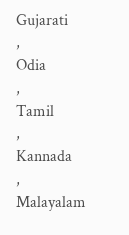Gujarati
,
Odia
,
Tamil
,
Kannada
,
Malayalam